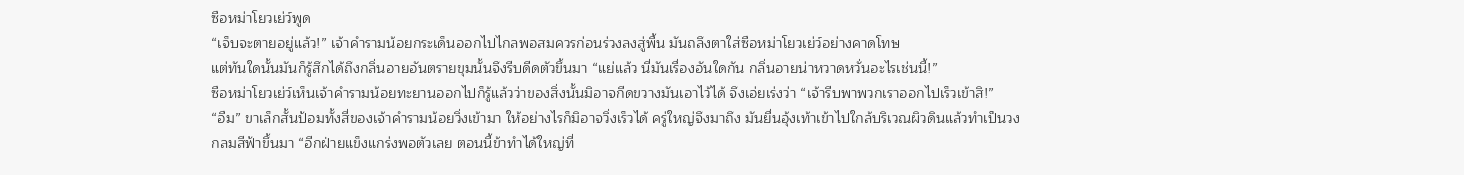ซือหม่าโยวเย่ว์พูด
“เจ็บจะตายอยู่แล้ว!” เจ้าคำรามน้อยกระเด็นออกไปไกลพอสมควรก่อนร่วงลงสู่พื้น มันถลึงตาใส่ซือหม่าโยวเย่ว์อย่างคาดโทษ
แต่ทันใดนั้นมันก็รู้สึกได้ถึงกลิ่นอายอันตรายขุมนั้นจึงรีบดีดตัวขึ้นมา “แย่แล้ว นี่มันเรื่องอันใดกัน กลิ่นอายน่าหวาดหวั่นอะไรเช่นนี้!”
ซือหม่าโยวเย่ว์เห็นเจ้าคำรามน้อยทะยานออกไปก็รู้แล้วว่าของสิ่งนั้นมิอาจกีดขวางมันเอาไว้ได้ จึงเอ่ยเร่งว่า “เจ้ารีบพาพวกเราออกไปเร็วเข้าสิ!”
“อืม” ขาเล็กสั้นป้อมทั้งสี่ของเจ้าคำรามน้อยวิ่งเข้ามา ให้อย่างไรก็มิอาจวิ่งเร็วได้ ครู่ใหญ่จึงมาถึง มันยื่นอุ้งเท้าเข้าไปใกล้บริเวณผิวดินแล้วทำเป็นวงกลมสีฟ้าขึ้นมา “อีกฝ่ายแข็งแกร่งพอตัวเลย ตอนนี้ข้าทำได้ใหญ่ที่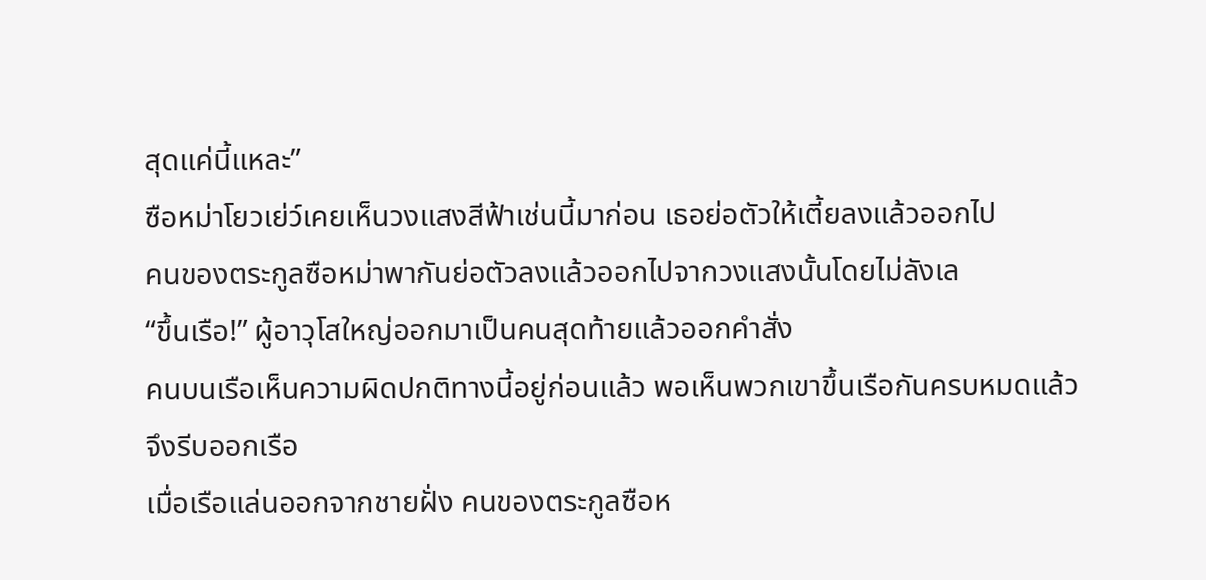สุดแค่นี้แหละ”
ซือหม่าโยวเย่ว์เคยเห็นวงแสงสีฟ้าเช่นนี้มาก่อน เธอย่อตัวให้เตี้ยลงแล้วออกไป
คนของตระกูลซือหม่าพากันย่อตัวลงแล้วออกไปจากวงแสงนั้นโดยไม่ลังเล
“ขึ้นเรือ!” ผู้อาวุโสใหญ่ออกมาเป็นคนสุดท้ายแล้วออกคำสั่ง
คนบนเรือเห็นความผิดปกติทางนี้อยู่ก่อนแล้ว พอเห็นพวกเขาขึ้นเรือกันครบหมดแล้วจึงรีบออกเรือ
เมื่อเรือแล่นออกจากชายฝั่ง คนของตระกูลซือห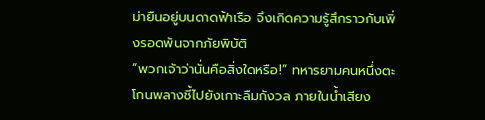ม่ายืนอยู่บนดาดฟ้าเรือ จึงเกิดความรู้สึกราวกับเพิ่งรอดพ้นจากภัยพิบัติ
“พวกเจ้าว่านั่นคือสิ่งใดหรือ!” ทหารยามคนหนึ่งตะโกนพลางชี้ไปยังเกาะลืมกังวล ภายในน้ำเสียง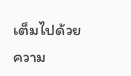เต็มไปด้วยความ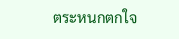ตระหนกตกใจ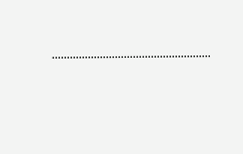……………………………………………..